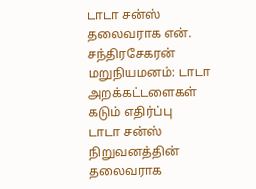டாடா சன்ஸ் தலைவராக என். சந்திரசேகரன் மறுநியமனம்: டாடா அறக்கட்டளைகள் கடும் எதிர்ப்பு
டாடா சன்ஸ் நிறுவனத்தின் தலைவராக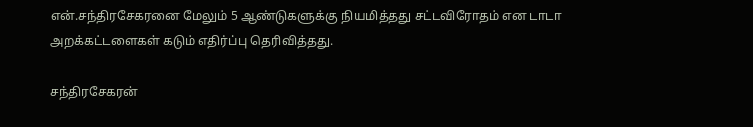என்.சந்திரசேகரனை மேலும் 5 ஆண்டுகளுக்கு நியமித்தது சட்டவிரோதம் என டாடா அறக்கட்டளைகள் கடும் எதிர்ப்பு தெரிவித்தது.

சந்திரசேகரன்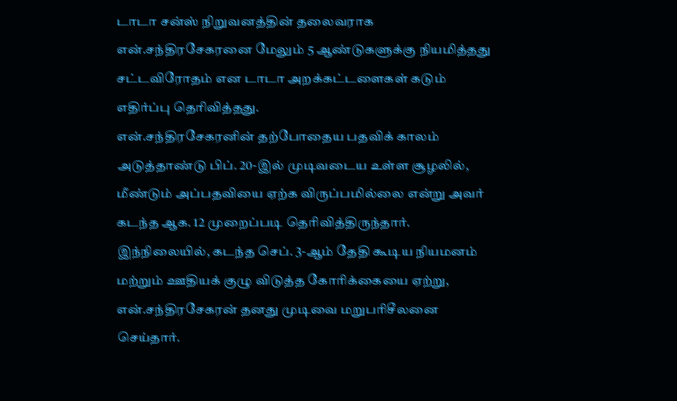டாடா சன்ஸ் நிறுவனத்தின் தலைவராக என்.சந்திரசேகரனை மேலும் 5 ஆண்டுகளுக்கு நியமித்தது சட்டவிரோதம் என டாடா அறக்கட்டளைகள் கடும் எதிர்ப்பு தெரிவித்தது.
என்.சந்திரசேகரனின் தற்போதைய பதவிக் காலம் அடுத்தாண்டு பிப். 20-இல் முடிவடைய உள்ள சூழலில், மீண்டும் அப்பதவியை ஏற்க விருப்பமில்லை என்று அவர் கடந்த ஆக. 12 முறைப்படி தெரிவித்திருந்தார். இந்நிலையில், கடந்த செப். 3-ஆம் தேதி கூடிய நியமனம் மற்றும் ஊதியக் குழு விடுத்த கோரிக்கையை ஏற்று, என்.சந்திரசேகரன் தனது முடிவை மறுபரிசீலனை செய்தார்.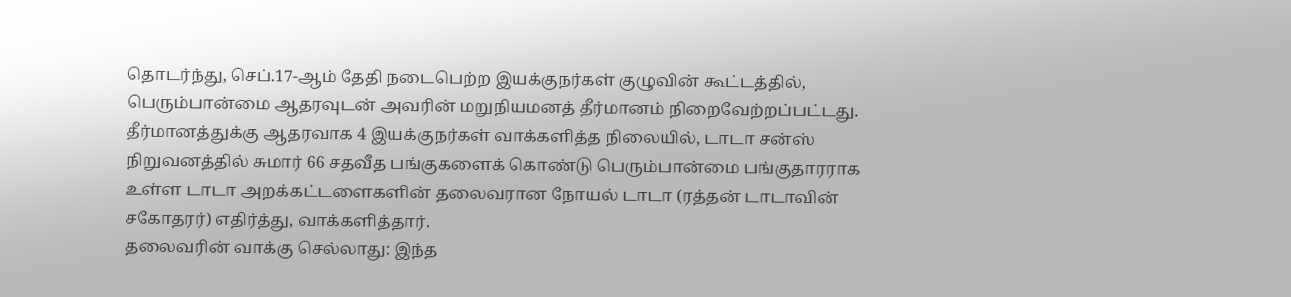தொடர்ந்து, செப்.17-ஆம் தேதி நடைபெற்ற இயக்குநர்கள் குழுவின் கூட்டத்தில், பெரும்பான்மை ஆதரவுடன் அவரின் மறுநியமனத் தீர்மானம் நிறைவேற்றப்பட்டது.
தீர்மானத்துக்கு ஆதரவாக 4 இயக்குநர்கள் வாக்களித்த நிலையில், டாடா சன்ஸ் நிறுவனத்தில் சுமார் 66 சதவீத பங்குகளைக் கொண்டு பெரும்பான்மை பங்குதாரராக உள்ள டாடா அறக்கட்டளைகளின் தலைவரான நோயல் டாடா (ரத்தன் டாடாவின் சகோதரர்) எதிர்த்து, வாக்களித்தார்.
தலைவரின் வாக்கு செல்லாது: இந்த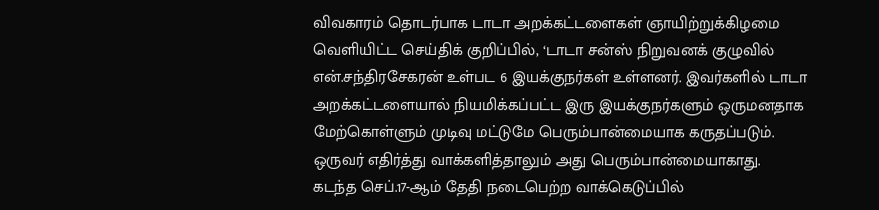விவகாரம் தொடர்பாக டாடா அறக்கட்டளைகள் ஞாயிற்றுக்கிழமை வெளியிட்ட செய்திக் குறிப்பில், ‘டாடா சன்ஸ் நிறுவனக் குழுவில் என்.சந்திரசேகரன் உள்பட 6 இயக்குநர்கள் உள்ளனர். இவர்களில் டாடா அறக்கட்டளையால் நியமிக்கப்பட்ட இரு இயக்குநர்களும் ஒருமனதாக மேற்கொள்ளும் முடிவு மட்டுமே பெரும்பான்மையாக கருதப்படும். ஒருவர் எதிர்த்து வாக்களித்தாலும் அது பெரும்பான்மையாகாது.
கடந்த செப்.17-ஆம் தேதி நடைபெற்ற வாக்கெடுப்பில்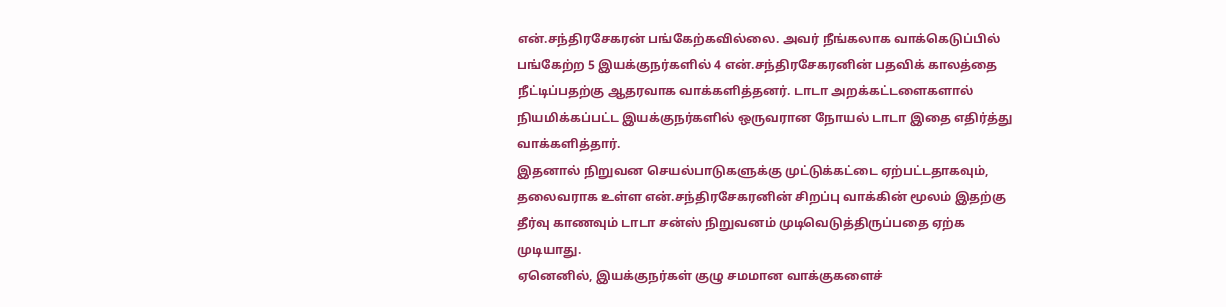என்.சந்திரசேகரன் பங்கேற்கவில்லை. அவர் நீங்கலாக வாக்கெடுப்பில் பங்கேற்ற 5 இயக்குநர்களில் 4 என்.சந்திரசேகரனின் பதவிக் காலத்தை நீட்டிப்பதற்கு ஆதரவாக வாக்களித்தனர். டாடா அறக்கட்டளைகளால் நியமிக்கப்பட்ட இயக்குநர்களில் ஒருவரான நோயல் டாடா இதை எதிர்த்து வாக்களித்தார்.
இதனால் நிறுவன செயல்பாடுகளுக்கு முட்டுக்கட்டை ஏற்பட்டதாகவும், தலைவராக உள்ள என்.சந்திரசேகரனின் சிறப்பு வாக்கின் மூலம் இதற்கு தீர்வு காணவும் டாடா சன்ஸ் நிறுவனம் முடிவெடுத்திருப்பதை ஏற்க முடியாது.
ஏனெனில், இயக்குநர்கள் குழு சமமான வாக்குகளைச்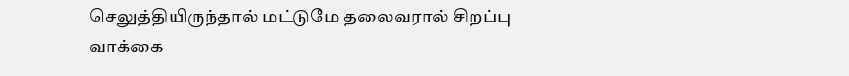செலுத்தியிருந்தால் மட்டுமே தலைவரால் சிறப்பு வாக்கை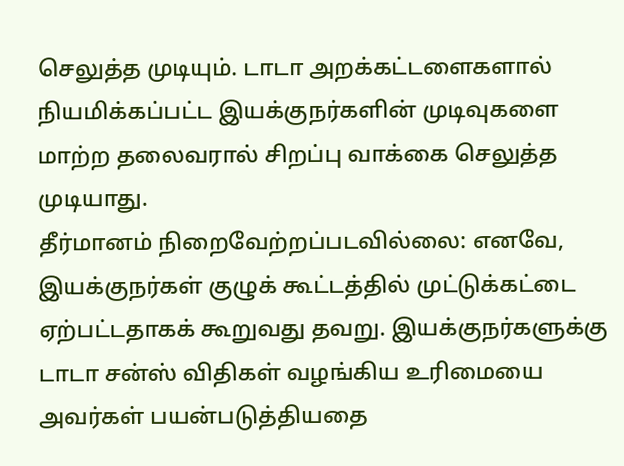செலுத்த முடியும். டாடா அறக்கட்டளைகளால் நியமிக்கப்பட்ட இயக்குநர்களின் முடிவுகளை மாற்ற தலைவரால் சிறப்பு வாக்கை செலுத்த முடியாது.
தீர்மானம் நிறைவேற்றப்படவில்லை: எனவே, இயக்குநர்கள் குழுக் கூட்டத்தில் முட்டுக்கட்டை ஏற்பட்டதாகக் கூறுவது தவறு. இயக்குநர்களுக்கு டாடா சன்ஸ் விதிகள் வழங்கிய உரிமையை அவர்கள் பயன்படுத்தியதை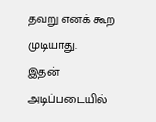தவறு எனக் கூற முடியாது.
இதன் அடிப்படையில்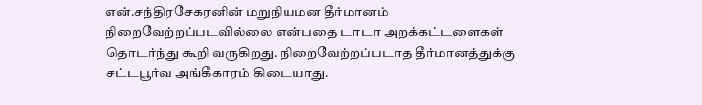என்.சந்திரசேகரனின் மறுநியமன தீர்மானம் நிறைவேற்றப்படவில்லை என்பதை டாடா அறக்கட்டளைகள் தொடர்ந்து கூறி வருகிறது. நிறைவேற்றப்படாத தீர்மானத்துக்கு சட்டபூர்வ அங்கீகாரம் கிடையாது.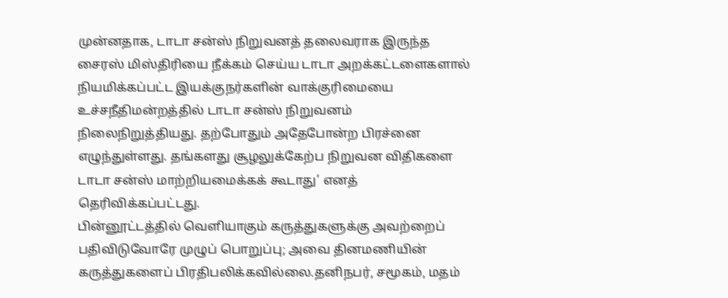முன்னதாக, டாடா சன்ஸ் நிறுவனத் தலைவராக இருந்த சைரஸ் மிஸ்திரியை நீக்கம் செய்ய டாடா அறக்கட்டளைகளால் நியமிக்கப்பட்ட இயக்குநர்களின் வாக்குரிமையை உச்சநீதிமன்றத்தில் டாடா சன்ஸ் நிறுவனம் நிலைநிறுத்தியது. தற்போதும் அதேபோன்ற பிரச்னை எழுந்துள்ளது. தங்களது சூழலுக்கேற்ப நிறுவன விதிகளை டாடா சன்ஸ் மாற்றியமைக்கக் கூடாது’ எனத் தெரிவிக்கப்பட்டது.
பின்னூட்டத்தில் வெளியாகும் கருத்துகளுக்கு அவற்றைப் பதிவிடுவோரே முழுப் பொறுப்பு; அவை தினமணியின் கருத்துகளைப் பிரதிபலிக்கவில்லை.தனிநபர், சமூகம், மதம்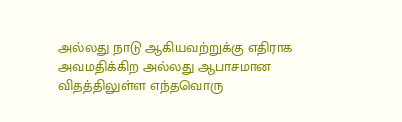அல்லது நாடு ஆகியவற்றுக்கு எதிராக அவமதிக்கிற அல்லது ஆபாசமான விதத்திலுள்ள எந்தவொரு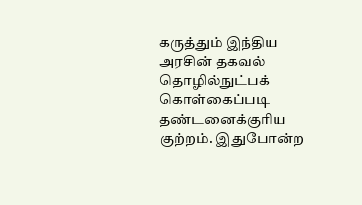கருத்தும் இந்திய அரசின் தகவல் தொழில்நுட்பக் கொள்கைப்படி தண்டனைக்குரிய குற்றம். இதுபோன்ற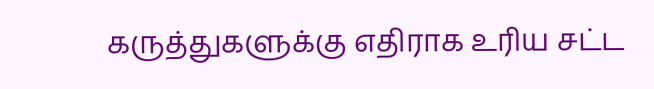கருத்துகளுக்கு எதிராக உரிய சட்ட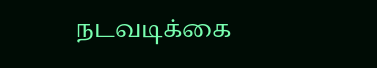நடவடிக்கை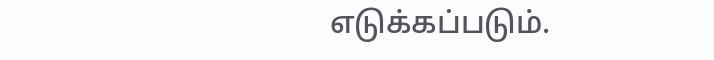எடுக்கப்படும்.